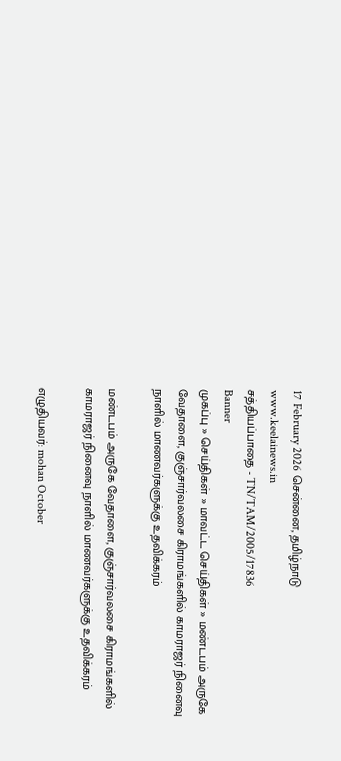17 February 2026 சென்னை, தமிழ்நாடு
www.keelainews.in
சத்தியப்பாதை - TN/TAM/2005/17836
Banner
முகப்பு » செய்திகள் » மாவட்ட செய்திகள் » மண்டபம் அருகே வேதாளை, குஞ்சார்வலசை கிராமங்களில் காமராஜர் நினைவு நாளில் மாணவர்களுக்கு உதவிக்கரம்

மண்டபம் அருகே வேதாளை, குஞ்சார்வலசை கிராமங்களில் காமராஜர் நினைவு நாளில் மாணவர்களுக்கு உதவிக்கரம்

எழுதியவர்: mohan October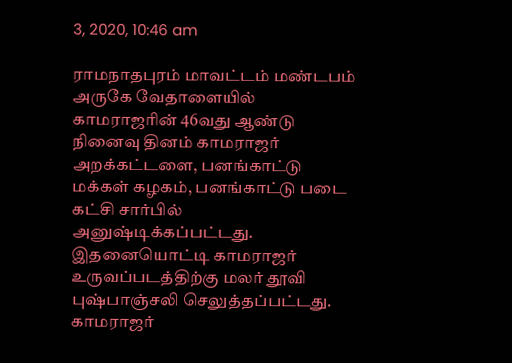3, 2020, 10:46 am

ராமநாதபுரம் மாவட்டம் மண்டபம் அருகே வேதாளையில் காமராஜரின் 46வது ஆண்டு நினைவு தினம் காமராஜர் அறக்கட்டளை, பனங்காட்டு மக்கள் கழகம், பனங்காட்டு படை கட்சி சார்பில் அனுஷ்டிக்கப்பட்டது. இதனையொட்டி காமராஜர் உருவப்படத்திற்கு மலர் தூவி புஷ்பாஞ்சலி செலுத்தப்பட்டது. காமராஜர்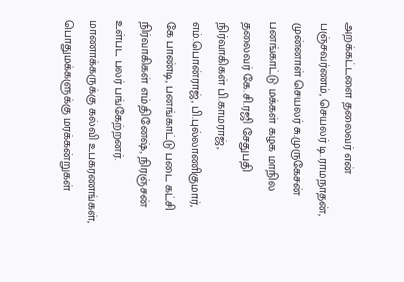அறக்கட்டளை தலைவர் என் பஞ்சவர்ணம், செயலர் டி.ராமநாதன், முன்னாள் செயலர் சு.முருகேசன் பனங்காட்டு மக்கள் கழக மாநில தலைவர் கே.சி.ரஜி சேதுபதி நிர்வாகிகள் பி.காமராஜ், எம்.பொன்ராஜ், பி.புல்லாணிகுமார், கே பாண்டி, பனங்காட்டு படை கட்சி நிர்வாகிகள் எம்.தினேஷ், நிரஞ்சன் உள்பட பலர் பங்கேற்றனர். மாணாக்கருக்கு கல்வி உபகரணங்கள், பொதுமக்களுக்கு மரக்கன்றுகள்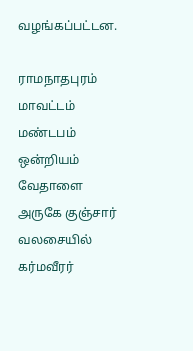வழங்கப்பட்டன.

ராமநாதபுரம் மாவட்டம் மண்டபம் ஒன்றியம் வேதாளை அருகே குஞ்சார் வலசையில் கர்மவீரர்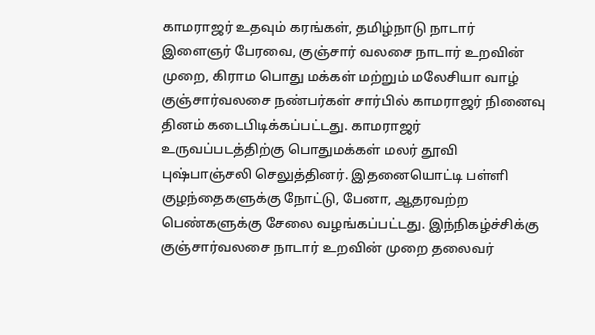காமராஜர் உதவும் கரங்கள், தமிழ்நாடு நாடார் இளைஞர் பேரவை, குஞ்சார் வலசை நாடார் உறவின் முறை, கிராம பொது மக்கள் மற்றும் மலேசியா வாழ் குஞ்சார்வலசை நண்பர்கள் சார்பில் காமராஜர் நினைவு தினம் கடைபிடிக்கப்பட்டது. காமராஜர் உருவப்படத்திற்கு பொதுமக்கள் மலர் தூவி புஷ்பாஞ்சலி செலுத்தினர். இதனையொட்டி பள்ளி குழந்தைகளுக்கு நோட்டு, பேனா, ஆதரவற்ற பெண்களுக்கு சேலை வழங்கப்பட்டது. இந்நிகழ்ச்சிக்கு குஞ்சார்வலசை நாடார் உறவின் முறை தலைவர்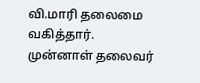வி.மாரி தலைமை வகித்தார். முன்னாள் தலைவர்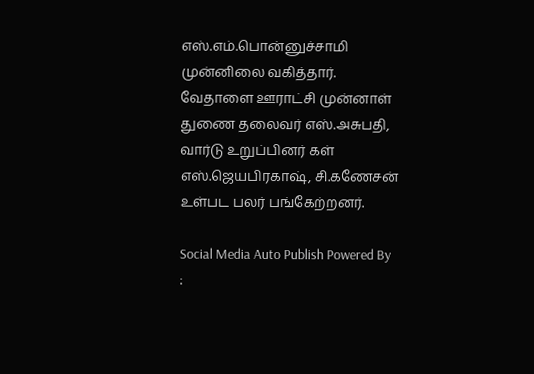எஸ்.எம்.பொன்னுச்சாமி முன்னிலை வகித்தார். வேதாளை ஊராட்சி முன்னாள் துணை தலைவர் எஸ்.அசுபதி, வார்டு உறுப்பினர் கள் எஸ்.ஜெயபிரகாஷ், சி.கணேசன் உள்பட பலர் பங்கேற்றனர்.

Social Media Auto Publish Powered By :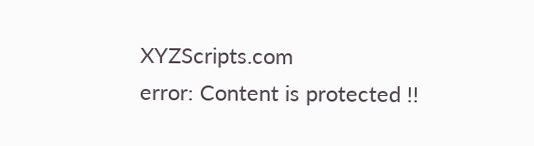XYZScripts.com
error: Content is protected !!